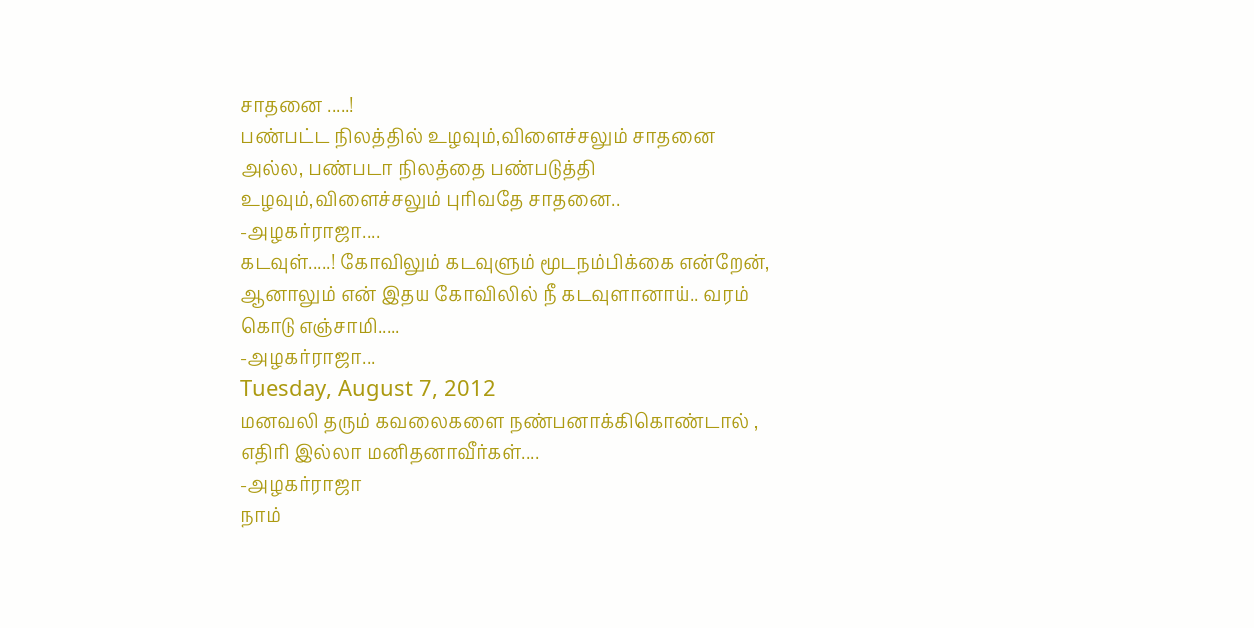சாதனை .....!
பண்பட்ட நிலத்தில் உழவும்,விளைச்சலும் சாதனை அல்ல, பண்படா நிலத்தை பண்படுத்தி உழவும்,விளைச்சலும் புரிவதே சாதனை..
-அழகர்ராஜா....
கடவுள்.....! கோவிலும் கடவுளும் மூடநம்பிக்கை என்றேன், ஆனாலும் என் இதய கோவிலில் நீ கடவுளானாய்.. வரம் கொடு எஞ்சாமி.....
-அழகர்ராஜா...
Tuesday, August 7, 2012
மனவலி தரும் கவலைகளை நண்பனாக்கிகொண்டால் ,
எதிரி இல்லா மனிதனாவீர்கள்....
-அழகர்ராஜா
நாம்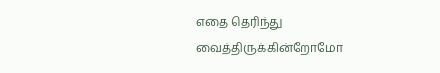எதை தெரிந்து வைத்திருக்கின்றோமோ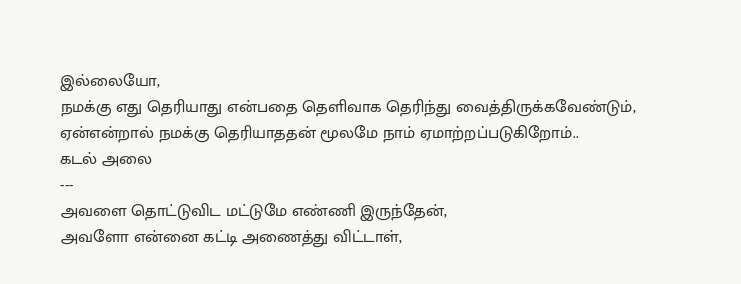இல்லையோ,
நமக்கு எது தெரியாது என்பதை தெளிவாக தெரிந்து வைத்திருக்கவேண்டும்,
ஏன்என்றால் நமக்கு தெரியாததன் மூலமே நாம் ஏமாற்றப்படுகிறோம்..
கடல் அலை
---
அவளை தொட்டுவிட மட்டுமே எண்ணி இருந்தேன்,
அவளோ என்னை கட்டி அணைத்து விட்டாள்,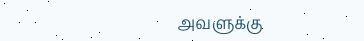அவளுக்கு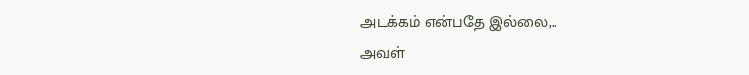அடக்கம் என்பதே இல்லை,..
அவள்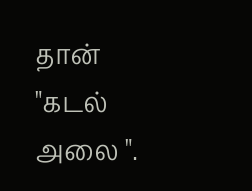தான் "கடல் அலை ".